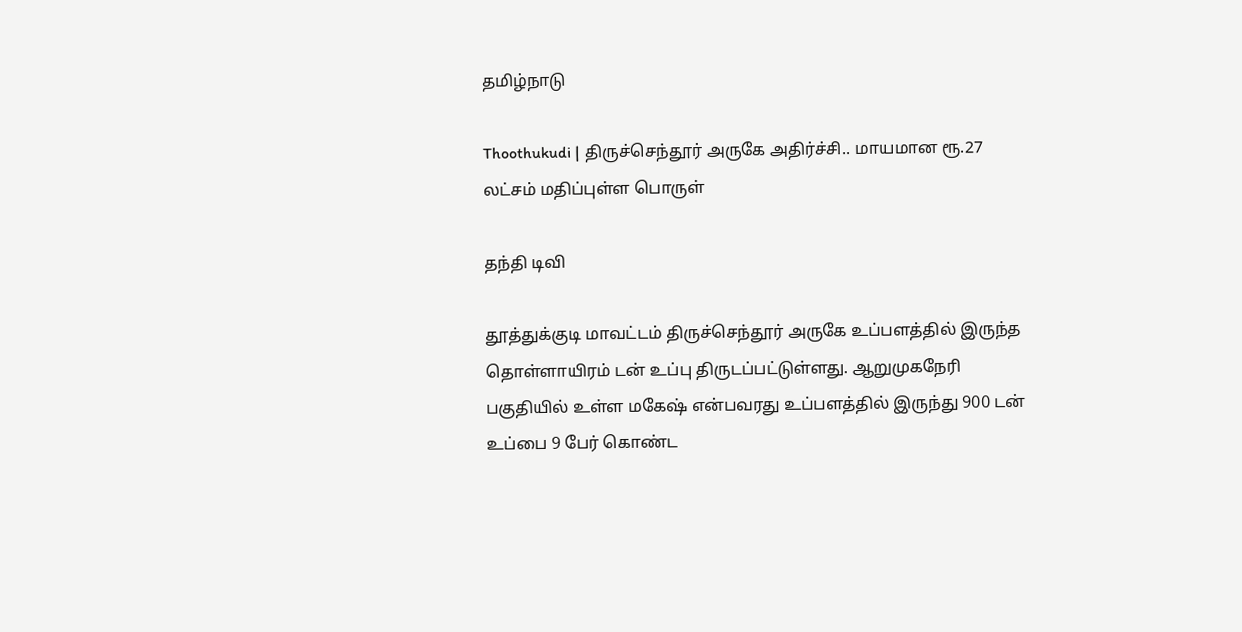தமிழ்நாடு

Thoothukudi | திருச்செந்தூர் அருகே அதிர்ச்சி.. மாயமான ரூ.27 லட்சம் மதிப்புள்ள பொருள்

தந்தி டிவி

தூத்துக்குடி மாவட்டம் திருச்செந்தூர் அருகே உப்பளத்தில் இருந்த தொள்ளாயிரம் டன் உப்பு திருடப்பட்டுள்ளது. ஆறுமுகநேரி பகுதியில் உள்ள மகேஷ் என்பவரது உப்பளத்தில் இருந்து 900 டன் உப்பை 9 பேர் கொண்ட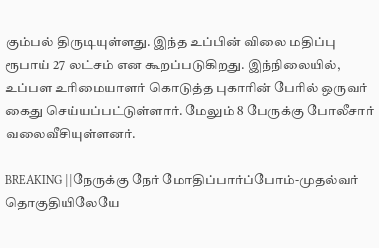கும்பல் திருடியுள்ளது. இந்த உப்பின் விலை மதிப்பு ரூபாய் 27 லட்சம் என கூறப்படுகிறது. இந்நிலையில், உப்பள உரிமையாளர் கொடுத்த புகாரின் பேரில் ஒருவர் கைது செய்யப்பட்டுள்ளார். மேலும் 8 பேருக்கு போலீசார் வலைவீசியுள்ளனர்.

BREAKING ||நேருக்கு நேர் மோதிப்பார்ப்போம்-முதல்வர் தொகுதியிலேயே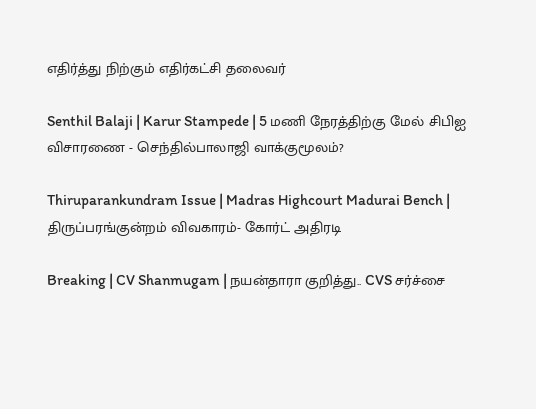எதிர்த்து நிற்கும் எதிர்கட்சி தலைவர்

Senthil Balaji | Karur Stampede | 5 மணி நேரத்திற்கு மேல் சிபிஐ விசாரணை - செந்தில்பாலாஜி வாக்குமூலம்?

Thiruparankundram Issue | Madras Highcourt Madurai Bench | திருப்பரங்குன்றம் விவகாரம்- கோர்ட் அதிரடி

Breaking | CV Shanmugam | நயன்தாரா குறித்து.. CVS சர்ச்சை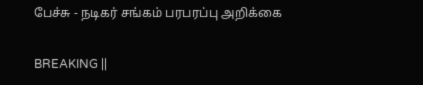பேச்சு - நடிகர் சங்கம் பரபரப்பு அறிக்கை

BREAKING ||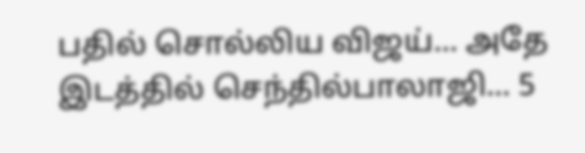பதில் சொல்லிய விஜய்... அதே இடத்தில் செந்தில்பாலாஜி... 5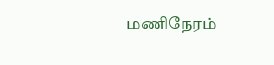மணிநேரம்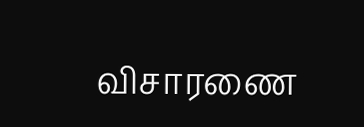விசாரணை